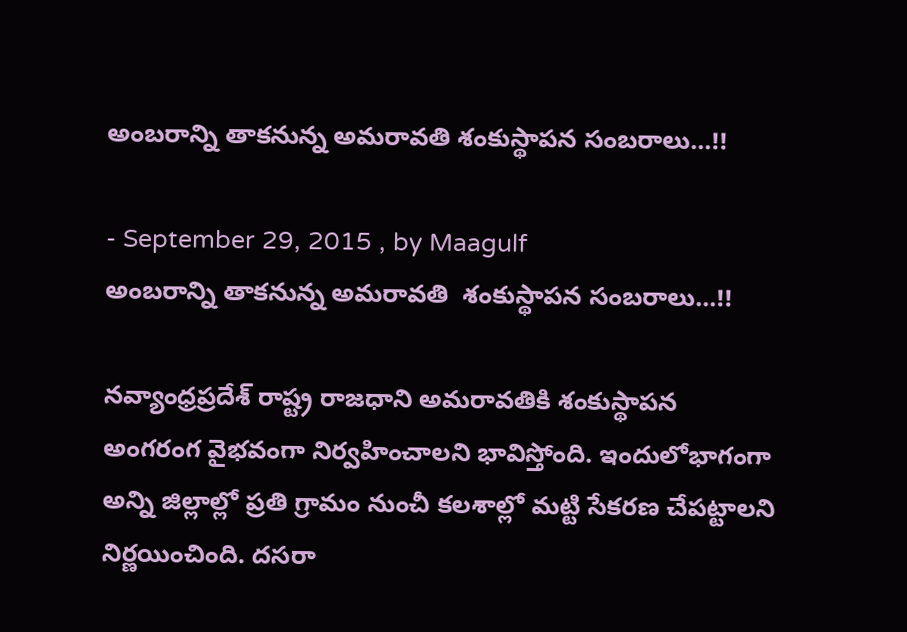అంబరాన్ని తాకనున్న అమరావతి శంకుస్థాపన సంబరాలు...!!

- September 29, 2015 , by Maagulf
అంబరాన్ని తాకనున్న అమరావతి  శంకుస్థాపన సంబరాలు...!!

నవ్యాంధ్రప్రదేశ్ రాష్ట్ర రాజధాని అమరావతికి శంకుస్థాపన అంగరంగ వైభవంగా నిర్వహించాలని భావిస్తోంది. ఇందులోభాగంగా అన్ని జిల్లాల్లో ప్రతి గ్రామం నుంచీ కలశాల్లో మట్టి సేకరణ చేపట్టాలని నిర్ణయించింది. దసరా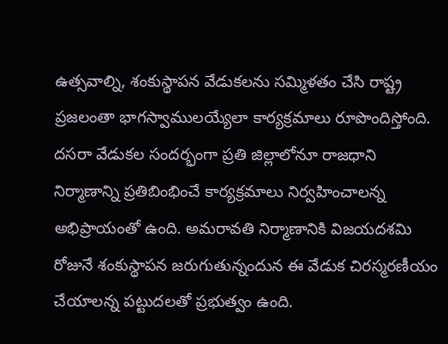ఉత్సవాల్ని, శంకుస్థాపన వేడుకలను సమ్మిళతం చేసి రాష్ట్ర ప్రజలంతా భాగస్వాములయ్యేలా కార్యక్రమాలు రూపొందిస్తోంది. దసరా వేడుకల సందర్భంగా ప్రతి జిల్లాలోనూ రాజధాని నిర్మాణాన్ని ప్రతిబింభించే కార్యక్రమాలు నిర్వహించాలన్న అభిప్రాయంతో ఉంది. అమరావతి నిర్మాణానికి విజయదశమి రోజునే శంకుస్థాపన జరుగుతున్నందున ఈ వేడుక చిరస్మరణీయం చేయాలన్న పట్టుదలతో ప్రభుత్వం ఉంది.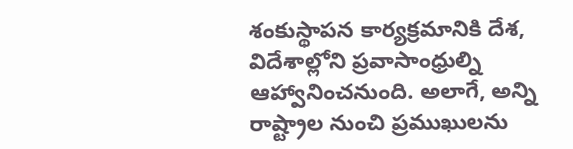శంకుస్థాపన కార్యక్రమానికి దేశ, విదేశాల్లోని ప్రవాసాంధ్రుల్ని ఆహ్వానించనుంది. అలాగే, అన్ని రాష్ట్రాల నుంచి ప్రముఖులను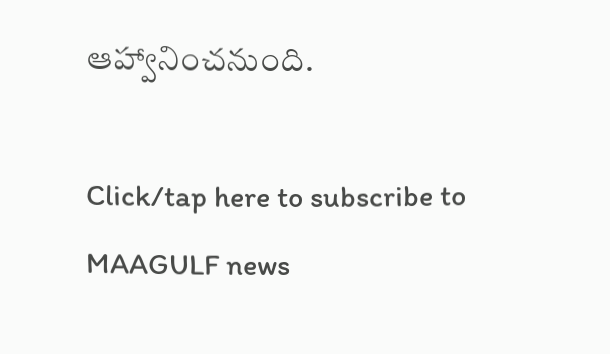ఆహ్వానించనుంది.

Click/tap here to subscribe to MAAGULF news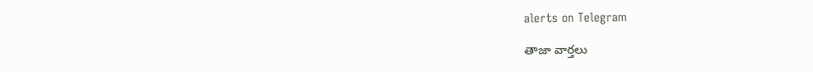alerts on Telegram

తాజా వార్తలు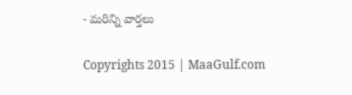- మరిన్ని వార్తలు

Copyrights 2015 | MaaGulf.com